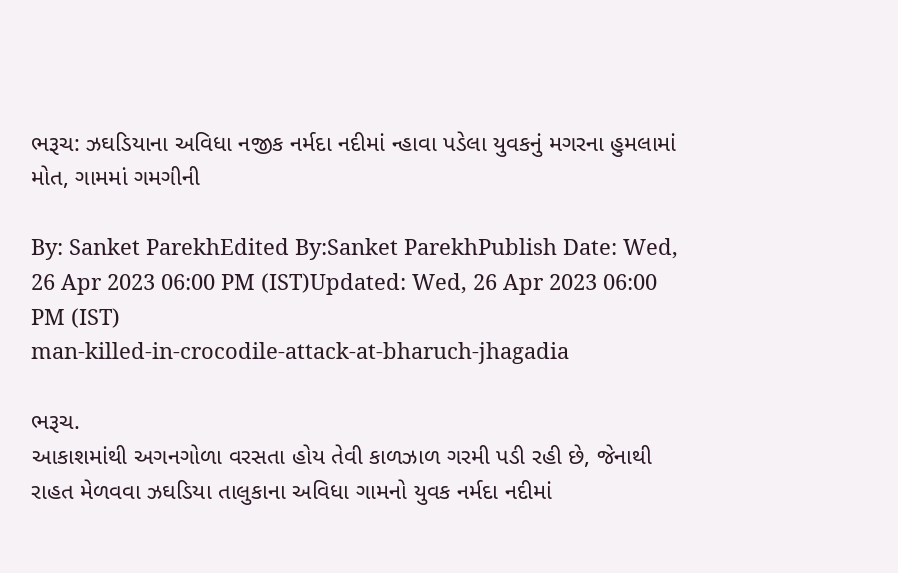ભરૂચ: ઝઘડિયાના અવિધા નજીક નર્મદા નદીમાં ન્હાવા પડેલા યુવકનું મગરના હુમલામાં મોત, ગામમાં ગમગીની

By: Sanket ParekhEdited By:Sanket ParekhPublish Date: Wed, 26 Apr 2023 06:00 PM (IST)Updated: Wed, 26 Apr 2023 06:00 PM (IST)
man-killed-in-crocodile-attack-at-bharuch-jhagadia

ભરૂચ.
આકાશમાંથી અગનગોળા વરસતા હોય તેવી કાળઝાળ ગરમી પડી રહી છે, જેનાથી રાહત મેળવવા ઝઘડિયા તાલુકાના અવિધા ગામનો યુવક નર્મદા નદીમાં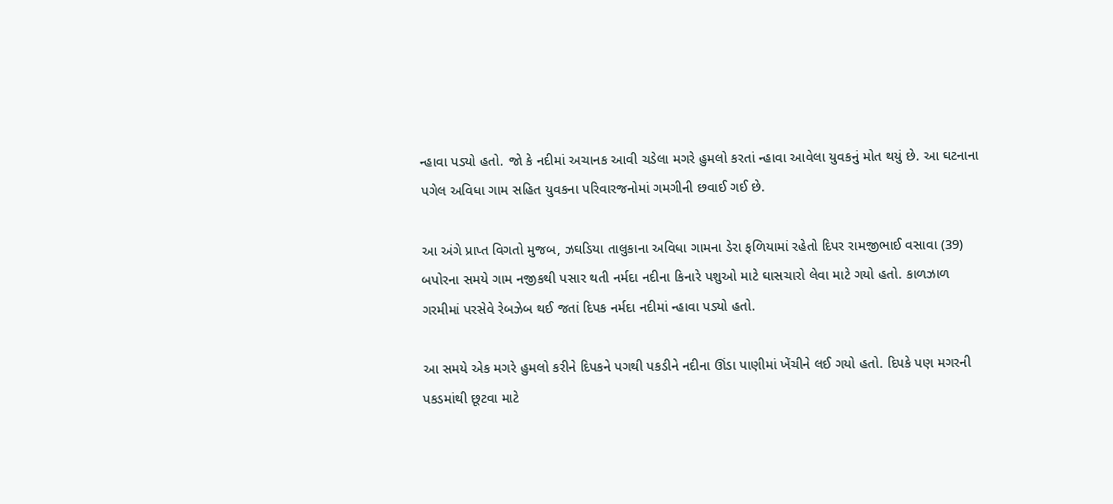ન્હાવા પડ્યો હતો. જો કે નદીમાં અચાનક આવી ચડેલા મગરે હુમલો કરતાં ન્હાવા આવેલા યુવકનું મોત થયું છે. આ ઘટનાના પગેલ અવિધા ગામ સહિત યુવકના પરિવારજનોમાં ગમગીની છવાઈ ગઈ છે.

આ અંગે પ્રાપ્ત વિગતો મુજબ, ઝઘડિયા તાલુકાના અવિધા ગામના ડેરા ફળિયામાં રહેતો દિપર રામજીભાઈ વસાવા (39) બપોરના સમયે ગામ નજીકથી પસાર થતી નર્મદા નદીના કિનારે પશુઓ માટે ઘાસચારો લેવા માટે ગયો હતો. કાળઝાળ ગરમીમાં પરસેવે રેબઝેબ થઈ જતાં દિપક નર્મદા નદીમાં ન્હાવા પડ્યો હતો.

આ સમયે એક મગરે હુમલો કરીને દિપકને પગથી પકડીને નદીના ઊંડા પાણીમાં ખેંચીને લઈ ગયો હતો. દિપકે પણ મગરની પકડમાંથી છૂટવા માટે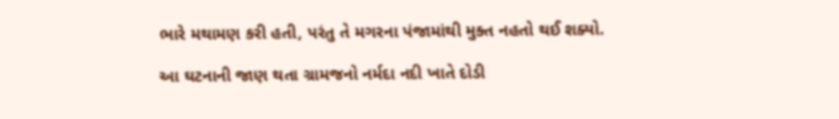ભારે મથામણ કરી હતી, પરંતુ તે મગરના પંજામાંથી મુક્ત નહતો થઈ શક્યો.

આ ઘટનાની જાણ થતા ગ્રામજનો નર્મદા નદી ખાતે દોડી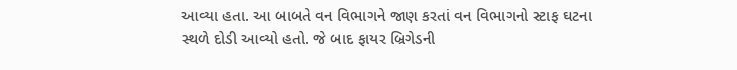આવ્યા હતા. આ બાબતે વન વિભાગને જાણ કરતાં વન વિભાગનો સ્ટાફ ઘટના સ્થળે દોડી આવ્યો હતો. જે બાદ ફાયર બ્રિગેડની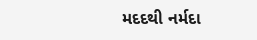મદદથી નર્મદા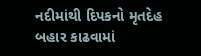નદીમાંથી દિપકનો મૃતદેહ બહાર કાઢવામાં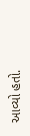આવ્યો હતો.